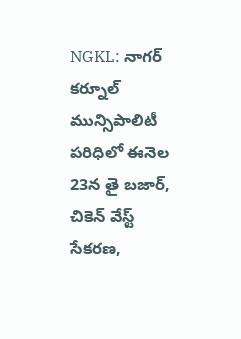NGKL: నాగర్ కర్నూల్ మున్సిపాలిటీ పరిధిలో ఈనెల 23న తై బజార్, చికెన్ వేస్ట్ సేకరణ,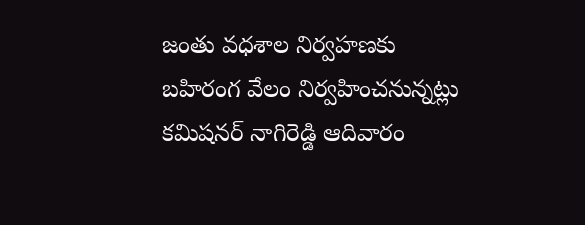జంతు వధశాల నిర్వహణకు బహిరంగ వేలం నిర్వహించనున్నట్లు కమిషనర్ నాగిరెడ్డి ఆదివారం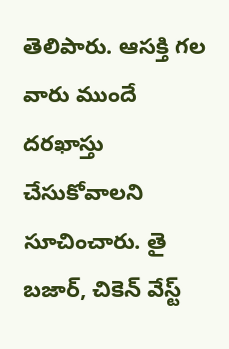తెలిపారు. ఆసక్తి గల వారు ముందే దరఖాస్తు చేసుకోవాలని సూచించారు. తై బజార్, చికెన్ వేస్ట్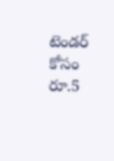టెండర్ కోసం రూ.5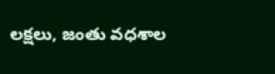లక్షలు, జంతు వధశాల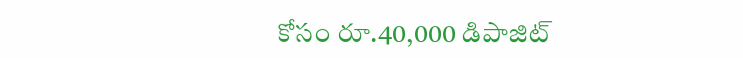కోసం రూ.40,000 డిపాజిట్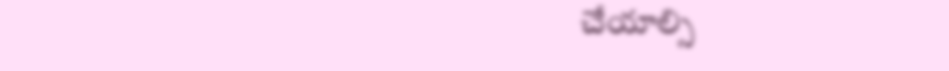చేయాల్సి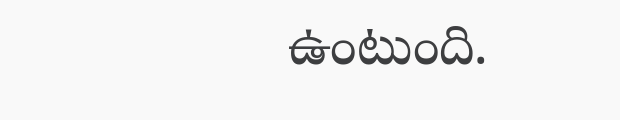ఉంటుంది.